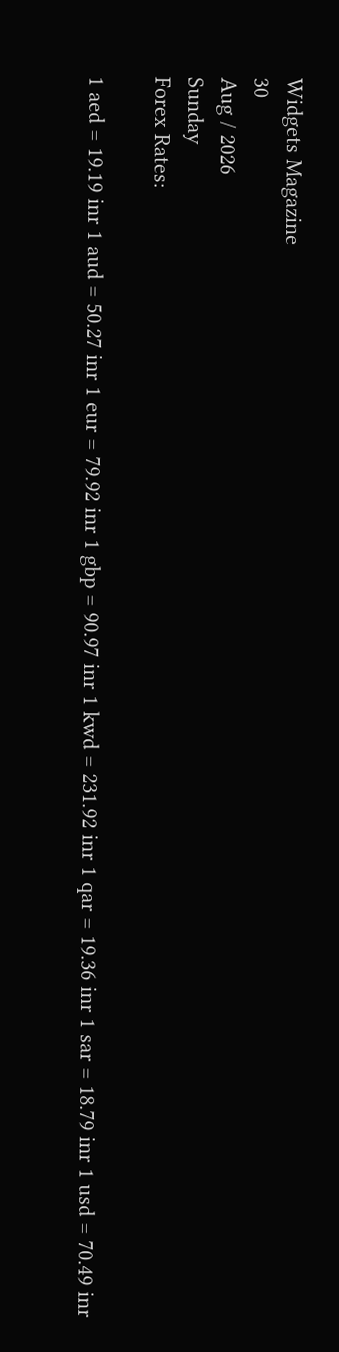Widgets Magazine
30
Aug / 2026
Sunday
Forex Rates:

1 aed = 19.19 inr 1 aud = 50.27 inr 1 eur = 79.92 inr 1 gbp = 90.97 inr 1 kwd = 231.92 inr 1 qar = 19.36 inr 1 sar = 18.79 inr 1 usd = 70.49 inr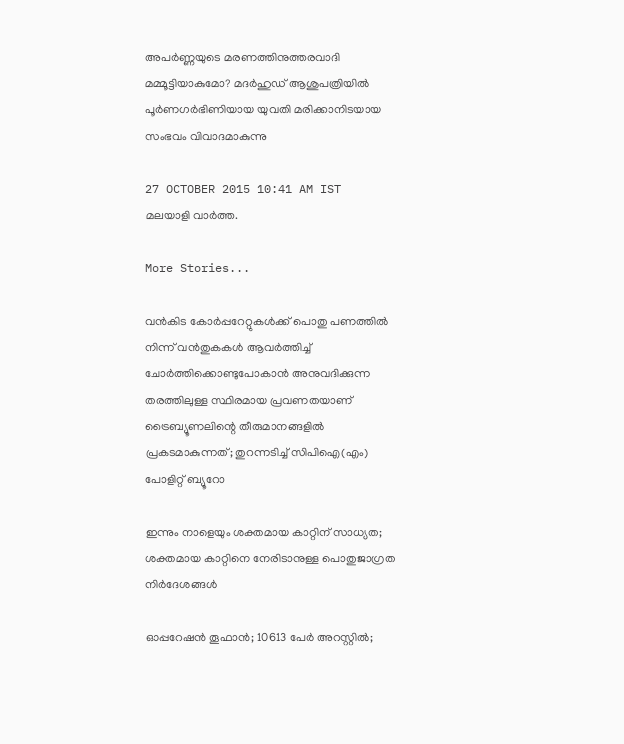അപര്‍ണ്ണയുടെ മരണത്തിനുത്തരവാദി മമ്മൂട്ടിയാകുമോ? മദര്‍ഹുഡ് ആശുപത്രിയില്‍ പൂര്‍ണഗര്‍ഭിണിയായ യുവതി മരിക്കാനിടയായ സംഭവം വിവാദമാകുന്നു

27 OCTOBER 2015 10:41 AM IST
മലയാളി വാര്‍ത്ത.

More Stories...

വൻകിട കോർപ്പറേറ്റുകൾക്ക് പൊതു പണത്തിൽ നിന്ന് വൻതുകകൾ ആവർത്തിച്ച് ചോർത്തിക്കൊണ്ടുപോകാൻ അനുവദിക്കുന്ന തരത്തിലുള്ള സ്ഥിരമായ പ്രവണതയാണ് ട്രൈബ്യൂണലിന്റെ തീരുമാനങ്ങളിൽ പ്രകടമാകുന്നത്; തുറന്നടിച്ച് സിപിഐ(എം) പോളിറ്റ് ബ്യൂറോ

ഇന്നും നാളെയും ശക്തമായ കാറ്റിന് സാധ്യത; ശക്തമായ കാറ്റിനെ നേരിടാനുള്ള പൊതുജാഗ്രത നിർദേശങ്ങൾ

ഓപ്പറേഷന്‍ തൂഫാന്‍; 10613 പേർ അറസ്റ്റിൽ;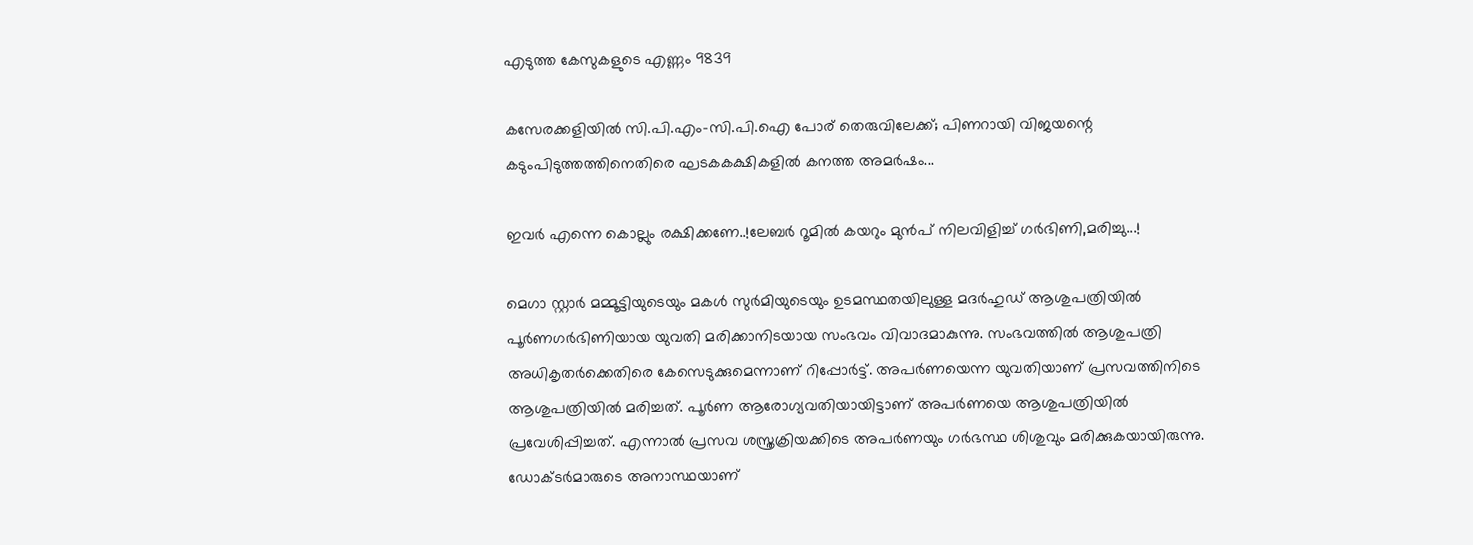എടുത്ത കേസുകളുടെ എണ്ണം 9839

കസേരക്കളിയിൽ സി.പി.എം-സി.പി.ഐ പോര് തെരുവിലേക്ക്; പിണറായി വിജയന്റെ കടുംപിടുത്തത്തിനെതിരെ ഘടകകക്ഷികളിൽ കനത്ത അമർഷം...

ഇവർ എന്നെ കൊല്ലും രക്ഷിക്കണേ..!ലേബർ റൂമിൽ കയറും മുൻപ് നിലവിളിച്ച് ഗർഭിണി,മരിച്ചു...!

മെഗാ സ്റ്റാര്‍ മമ്മൂട്ടിയുടെയും മകള്‍ സുര്‍മിയുടെയും ഉടമസ്ഥതയിലുള്ള മദര്‍ഹുഡ് ആശുപത്രിയില്‍ പൂര്‍ണഗര്‍ഭിണിയായ യുവതി മരിക്കാനിടയായ സംഭവം വിവാദമാകുന്നു. സംഭവത്തില്‍ ആശുപത്രി അധികൃതര്‍ക്കെതിരെ കേസെടുക്കുമെന്നാണ് റിപ്പോര്‍ട്ട്. അപര്‍ണയെന്ന യുവതിയാണ് പ്രസവത്തിനിടെ ആശുപത്രിയില്‍ മരിച്ചത്. പൂര്‍ണ ആരോഗ്യവതിയായിട്ടാണ് അപര്‍ണയെ ആശുപത്രിയില്‍ പ്രവേശിപ്പിച്ചത്. എന്നാല്‍ പ്രസവ ശസ്ത്രക്രിയക്കിടെ അപര്‍ണയും ഗര്‍ഭസ്ഥ ശിശുവും മരിക്കുകയായിരുന്നു.
ഡോക്ടര്‍മാരുടെ അനാസ്ഥയാണ്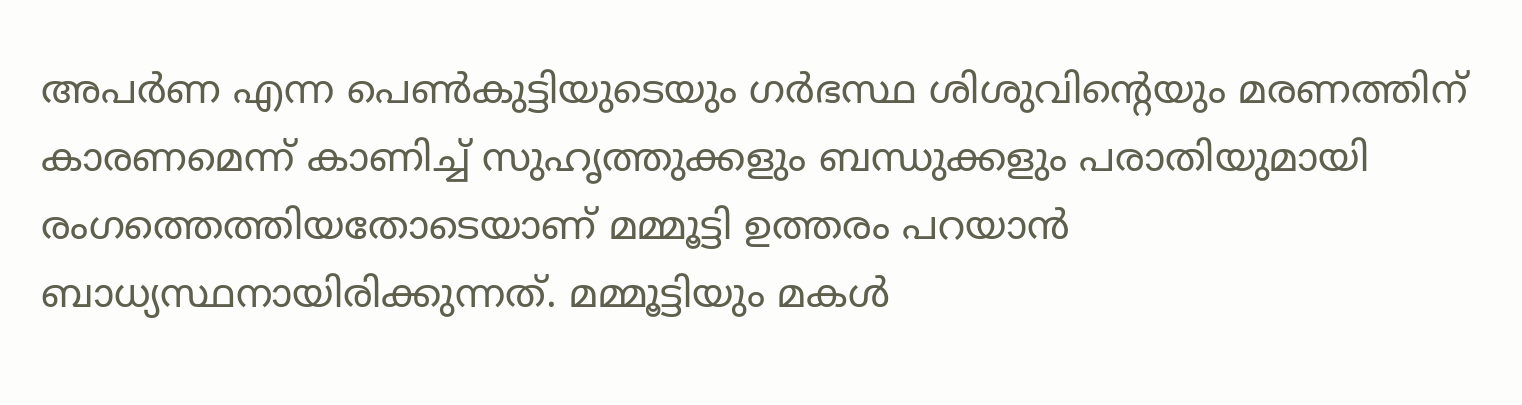അപര്‍ണ എന്ന പെണ്‍കുട്ടിയുടെയും ഗര്‍ഭസ്ഥ ശിശുവിന്റെയും മരണത്തിന് കാരണമെന്ന് കാണിച്ച് സുഹൃത്തുക്കളും ബന്ധുക്കളും പരാതിയുമായി രംഗത്തെത്തിയതോടെയാണ് മമ്മൂട്ടി ഉത്തരം പറയാന്‍ ബാധ്യസ്ഥനായിരിക്കുന്നത്. മമ്മൂട്ടിയും മകള്‍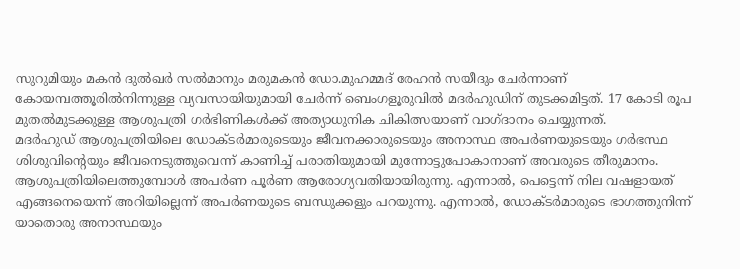സുറുമിയും മകന്‍ ദുല്‍ഖര്‍ സല്‍മാനും മരുമകന്‍ ഡോ.മുഹമ്മദ് രേഹന്‍ സയീദും ചേര്‍ന്നാണ് കോയമ്പത്തൂരില്‍നിന്നുള്ള വ്യവസായിയുമായി ചേര്‍ന്ന് ബെംഗളൂരുവില്‍ മദര്‍ഹുഡിന് തുടക്കമിട്ടത്. 17 കോടി രൂപ മുതല്‍മുടക്കുള്ള ആശുപത്രി ഗര്‍ഭിണികള്‍ക്ക് അത്യാധുനിക ചികിത്സയാണ് വാഗ്ദാനം ചെയ്യുന്നത്.
മദര്‍ഹുഡ് ആശുപത്രിയിലെ ഡോക്ടര്‍മാരുടെയും ജീവനക്കാരുടെയും അനാസ്ഥ അപര്‍ണയുടെയും ഗര്‍ഭസ്ഥ ശിശുവിന്റെയും ജീവനെടുത്തുവെന്ന് കാണിച്ച് പരാതിയുമായി മുന്നോട്ടുപോകാനാണ് അവരുടെ തീരുമാനം.
ആശുപത്രിയിലെത്തുമ്പോള്‍ അപര്‍ണ പൂര്‍ണ ആരോഗ്യവതിയായിരുന്നു. എന്നാല്‍, പെട്ടെന്ന് നില വഷളായത് എങ്ങനെയെന്ന് അറിയില്ലെന്ന് അപര്‍ണയുടെ ബന്ധുക്കളും പറയുന്നു. എന്നാല്‍, ഡോക്ടര്‍മാരുടെ ഭാഗത്തുനിന്ന് യാതൊരു അനാസ്ഥയും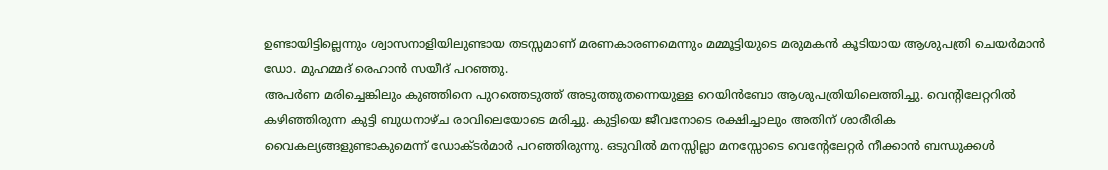ഉണ്ടായിട്ടില്ലെന്നും ശ്വാസനാളിയിലുണ്ടായ തടസ്സമാണ് മരണകാരണമെന്നും മമ്മൂട്ടിയുടെ മരുമകന്‍ കൂടിയായ ആശുപത്രി ചെയര്‍മാന്‍ ഡോ. മുഹമ്മദ് രെഹാന്‍ സയീദ് പറഞ്ഞു.
അപര്‍ണ മരിച്ചെങ്കിലും കുഞ്ഞിനെ പുറത്തെടുത്ത് അടുത്തുതന്നെയുള്ള റെയിന്‍ബോ ആശുപത്രിയിലെത്തിച്ചു. വെന്റിലേറ്ററില്‍ കഴിഞ്ഞിരുന്ന കുട്ടി ബുധനാഴ്ച രാവിലെയോടെ മരിച്ചു. കുട്ടിയെ ജീവനോടെ രക്ഷിച്ചാലും അതിന് ശാരീരിക വൈകല്യങ്ങളുണ്ടാകുമെന്ന് ഡോക്ടര്‍മാര്‍ പറഞ്ഞിരുന്നു. ഒടുവില്‍ മനസ്സില്ലാ മനസ്സോടെ വെന്റേലേറ്റര്‍ നീക്കാന്‍ ബന്ധുക്കള്‍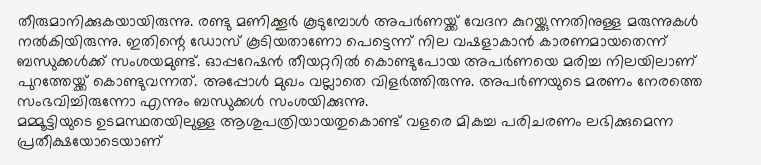തീരുമാനിക്കുകയായിരുന്നു. രണ്ടു മണിക്കൂര്‍ കൂടുമ്പോള്‍ അപര്‍ണയ്ക്ക് വേദന കുറയ്ക്കുന്നതിനുള്ള മരുന്നുകള്‍ നല്‍കിയിരുന്നു. ഇതിന്റെ ഡോസ് കൂടിയതാണോ പെട്ടെന്ന് നില വഷളാകാന്‍ കാരണമായതെന്ന് ബന്ധുക്കള്‍ക്ക് സംശയമുണ്ട്. ഓപ്പറേഷന്‍ തീയറ്ററില്‍ കൊണ്ടുപോയ അപര്‍ണയെ മരിച്ച നിലയിലാണ് പുറത്തേയ്ക്ക് കൊണ്ടുവന്നത്. അപ്പോള്‍ മുഖം വല്ലാതെ വിളര്‍ത്തിരുന്നു. അപര്‍ണയുടെ മരണം നേരത്തെ സംഭവിച്ചിരുന്നോ എന്നും ബന്ധുക്കള്‍ സംശയിക്കുന്നു.
മമ്മൂട്ടിയുടെ ഉടമസ്ഥതയിലുള്ള ആശുപത്രിയായതുകൊണ്ട് വളരെ മികച്ച പരിചരണം ലഭിക്കുമെന്ന പ്രതീക്ഷയോടെയാണ്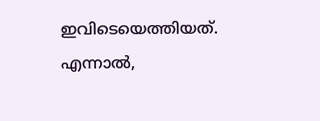ഇവിടെയെത്തിയത്. എന്നാല്‍,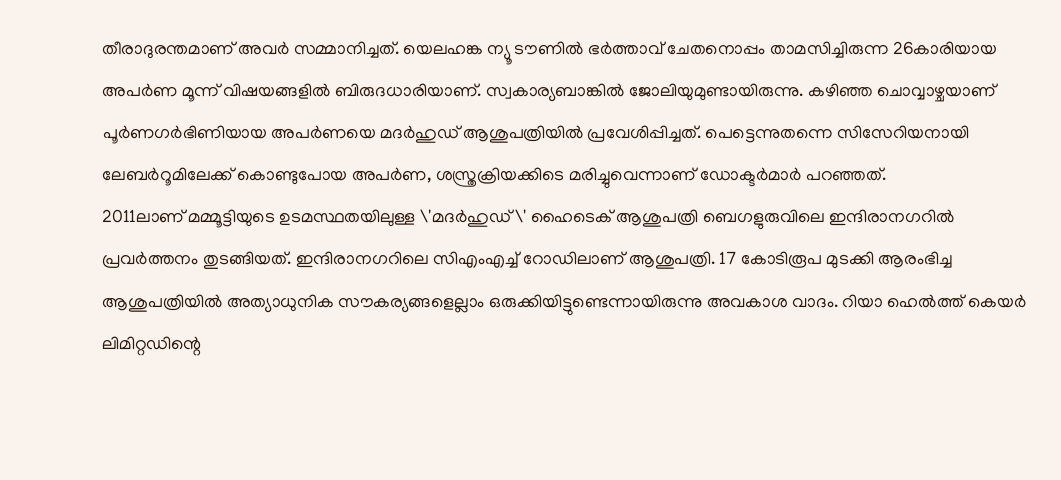തീരാദുരന്തമാണ് അവര്‍ സമ്മാനിച്ചത്. യെലഹങ്ക ന്യൂ ടൗണില്‍ ഭര്‍ത്താവ് ചേതനൊപ്പം താമസിച്ചിരുന്ന 26കാരിയായ അപര്‍ണ മൂന്ന് വിഷയങ്ങളില്‍ ബിരുദധാരിയാണ്. സ്വകാര്യബാങ്കില്‍ ജോലിയുമുണ്ടായിരുന്നു. കഴിഞ്ഞ ചൊവ്വാഴ്ചയാണ് പൂര്‍ണഗര്‍ഭിണിയായ അപര്‍ണയെ മദര്‍ഹുഡ് ആശുപത്രിയില്‍ പ്രവേശിപ്പിച്ചത്. പെട്ടെന്നുതന്നെ സിസേറിയനായി ലേബര്‍റൂമിലേക്ക് കൊണ്ടുപോയ അപര്‍ണ, ശസ്ത്രക്രിയക്കിടെ മരിച്ചുവെന്നാണ് ഡോക്ടര്‍മാര്‍ പറഞ്ഞത്.
2011ലാണ് മമ്മൂട്ടിയുടെ ഉടമസ്ഥതയിലുള്ള \'മദര്‍ഹുഡ്\' ഹൈടെക് ആശുപത്രി ബെഗളുരുവിലെ ഇന്ദിരാനഗറില്‍ പ്രവര്‍ത്തനം തുടങ്ങിയത്. ഇന്ദിരാനഗറിലെ സിഎംഎച്ച് റോഡിലാണ് ആശുപത്രി. 17 കോടിരൂപ മുടക്കി ആരംഭിച്ച ആശുപത്രിയില്‍ അത്യാധുനിക സൗകര്യങ്ങളെല്ലാം ഒരുക്കിയിട്ടുണ്ടെന്നായിരുന്നു അവകാശ വാദം. റിയാ ഹെല്‍ത്ത് കെയര്‍ ലിമിറ്റഡിന്റെ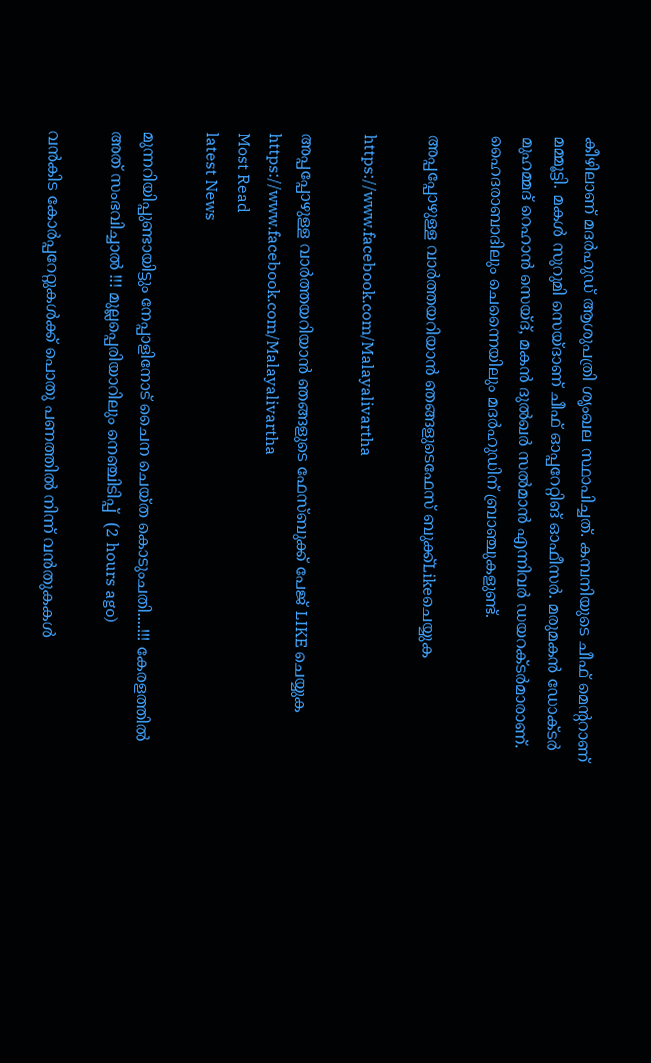കീഴിലാണ് മദര്‍ഹുഡ് ആശുപത്രി ശൃംഖല സ്ഥാപിച്ചത്. കമ്പനിയുടെ ചീഫ് മെന്ററാണ് മമ്മൂട്ടി. മകള്‍ സുറുമി സെയ്ദാണ് ചീഫ് ഓപ്പറേറ്റിങ് ഓഫീസര്‍. മരുമകന്‍ ഡോക്ടര്‍ മുഹമ്മദ് റെഹാന്‍ സെയ്ദ്, മകന്‍ ദുല്‍ഖര്‍ സല്‍മാന്‍ എന്നിവര്‍ ഡയറക്ടര്‍മാരാണ്. ഹൈദരാബാദിലും ചെന്നൈയിലും മദര്‍ഹുഡിന് ബ്രാഞ്ചുകളുണ്ട്.

അപ്പപ്പോഴുള്ള വാര്‍ത്തയറിയാന്‍ ഞങ്ങളുടെഫേസ്‌ ബുക്ക്‌Likeചെയ്യുക

https://www.facebook.com/Malayalivartha

അപ്പപ്പോഴുള്ള വാര്‍ത്തയറിയാന്‍ ഞങ്ങളുടെ ഫേസ്‌ബുക്ക്‌ പേജ് LIKE ചെയ്യുക
https://www.facebook.com/Malayalivartha
Most Read
latest News

മുന്നറിയിപ്പുണ്ടായിട്ടും നേപ്പാളിനോട് ചൈന ചെയ്ത കൊടുംചതി....!!! കേരളത്തിൽ അത് സംഭവിച്ചാൽ !!! മുല്ലപ്പെരിയാറിലും നെഞ്ചിടിപ്പ്  (2 hours ago)

വൻകിട കോർപ്പറേറ്റുകൾക്ക് പൊതു പണത്തിൽ നിന്ന് വൻതുകകൾ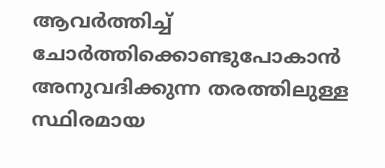ആവർത്തിച്ച് ചോർത്തിക്കൊണ്ടുപോകാൻ അനുവദിക്കുന്ന തരത്തിലുള്ള സ്ഥിരമായ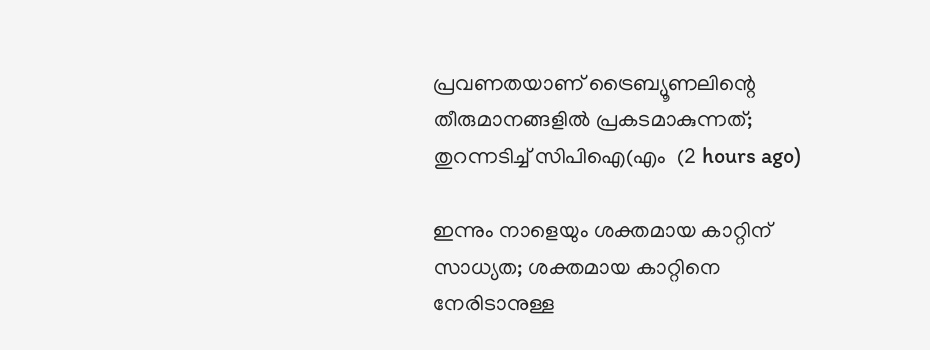പ്രവണതയാണ് ട്രൈബ്യൂണലിന്റെ തീരുമാനങ്ങളിൽ പ്രകടമാകുന്നത്; തുറന്നടിച്ച് സിപിഐ(എം  (2 hours ago)

ഇന്നും നാളെയും ശക്തമായ കാറ്റിന് സാധ്യത; ശക്തമായ കാറ്റിനെ നേരിടാനുള്ള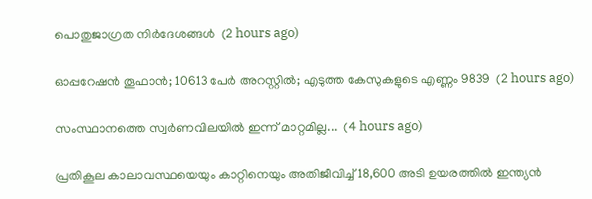പൊതുജാഗ്രത നിർദേശങ്ങൾ  (2 hours ago)

ഓപ്പറേഷന്‍ തൂഫാന്‍; 10613 പേർ അറസ്റ്റിൽ; എടുത്ത കേസുകളുടെ എണ്ണം 9839  (2 hours ago)

സംസ്ഥാനത്തെ സ്വർണവിലയിൽ ഇന്ന് മാറ്റമില്ല...  (4 hours ago)

പ്രതികൂല കാലാവസ്ഥയെയും കാറ്റിനെയും അതിജീവിച്ച് 18,600 അടി ഉയരത്തിൽ ഇന്ത്യൻ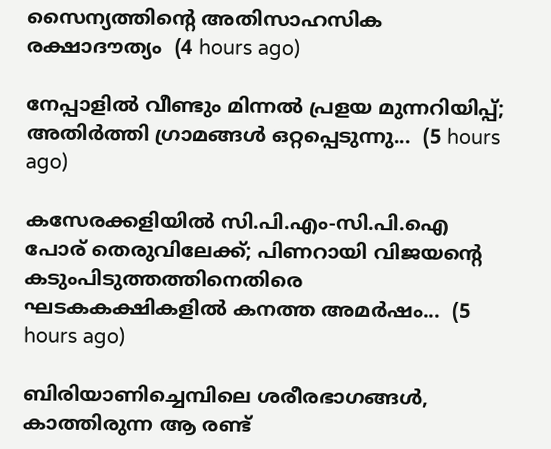സൈന്യത്തിന്റെ അതിസാഹസിക രക്ഷാദൗത്യം  (4 hours ago)

നേപ്പാളിൽ വീണ്ടും മിന്നൽ പ്രളയ മുന്നറിയിപ്പ്; അതിർത്തി ഗ്രാമങ്ങൾ ഒറ്റപ്പെടുന്നു...  (5 hours ago)

കസേരക്കളിയിൽ സി.പി.എം-സി.പി.ഐ പോര് തെരുവിലേക്ക്; പിണറായി വിജയന്റെ കടുംപിടുത്തത്തിനെതിരെ ഘടകകക്ഷികളിൽ കനത്ത അമർഷം...  (5 hours ago)

ബിരിയാണിച്ചെമ്പിലെ ശരീരഭാഗങ്ങൾ, കാത്തിരുന്ന ആ രണ്ട്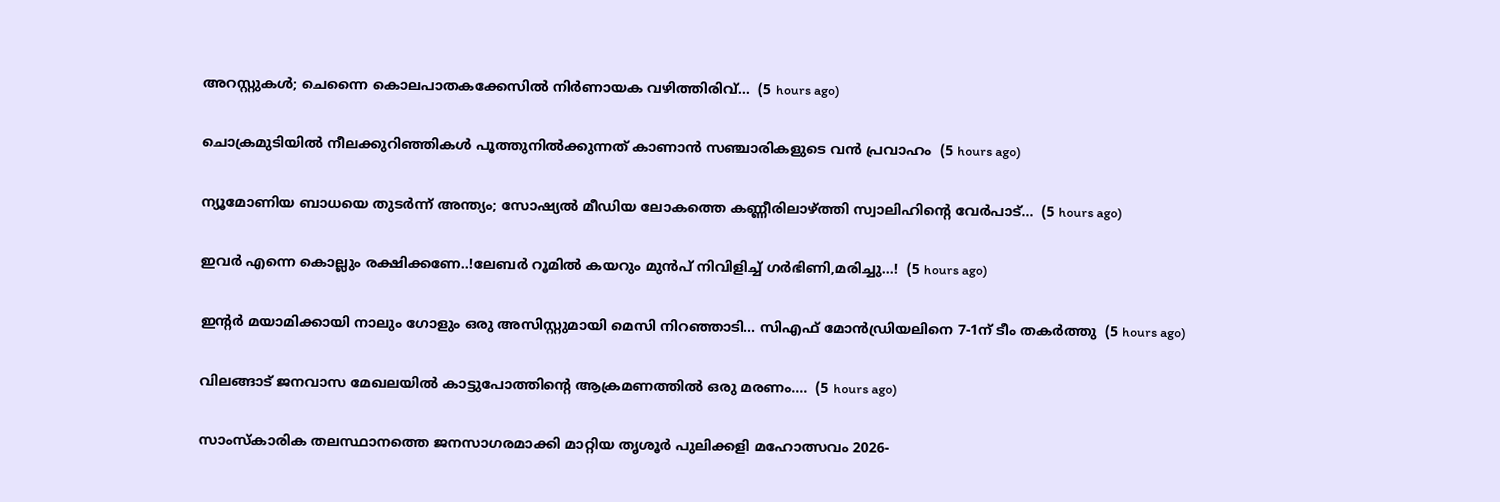അറസ്റ്റുകൾ; ചെന്നൈ കൊലപാതകക്കേസിൽ നിർണായക വഴിത്തിരിവ്...  (5 hours ago)

ചൊക്രമുടിയിൽ നീലക്കുറിഞ്ഞികൾ പൂത്തുനിൽക്കുന്നത് കാണാൻ സഞ്ചാരികളുടെ വൻ പ്രവാഹം  (5 hours ago)

ന്യൂമോണിയ ബാധയെ തുടർന്ന് അന്ത്യം; സോഷ്യൽ മീഡിയ ലോകത്തെ കണ്ണീരിലാഴ്ത്തി സ്വാലിഹിന്റെ വേർപാട്...  (5 hours ago)

ഇവർ എന്നെ കൊല്ലും രക്ഷിക്കണേ..!ലേബർ റൂമിൽ കയറും മുൻപ് നിവിളിച്ച് ഗർഭിണി,മരിച്ചു...!  (5 hours ago)

ഇന്റർ മയാമിക്കായി നാലും ഗോളും ഒരു അസിസ്റ്റുമായി മെസി നിറഞ്ഞാടി... സിഎഫ് മോൻഡ്രിയലിനെ 7-1ന് ടീം തകർത്തു  (5 hours ago)

വിലങ്ങാട് ജനവാസ മേഖലയിൽ കാട്ടുപോത്തിന്റെ ആക്രമണത്തിൽ ഒരു മരണം....  (5 hours ago)

സാംസ്കാരിക തലസ്ഥാനത്തെ ജനസാഗരമാക്കി മാറ്റിയ തൃശൂർ പുലിക്കളി മഹോത്സവം 2026-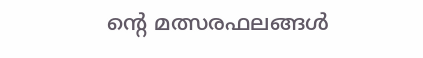ന്റെ മത്സരഫലങ്ങൾ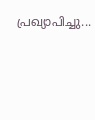പ്രഖ്യാപിച്ചു...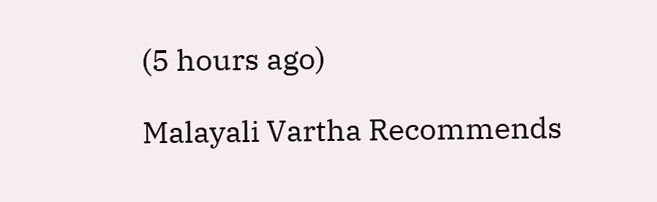(5 hours ago)

Malayali Vartha Recommends